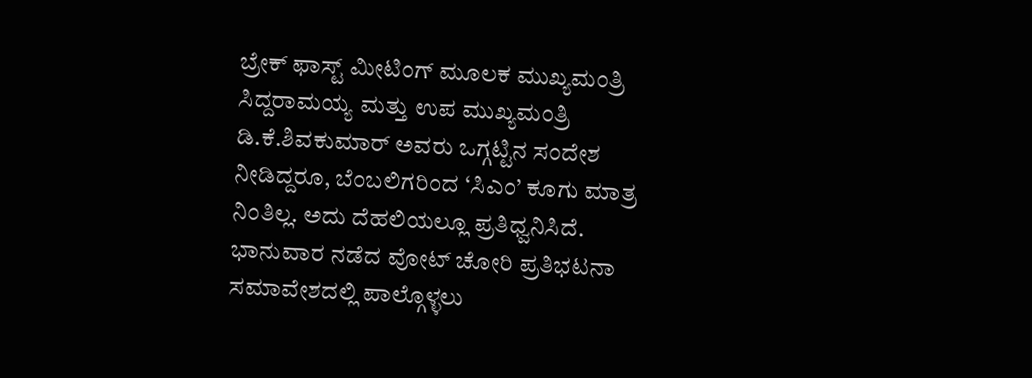ಬ್ರೇಕ್ ಫಾಸ್ಟ್ ಮೀಟಿಂಗ್ ಮೂಲಕ ಮುಖ್ಯಮಂತ್ರಿ ಸಿದ್ದರಾಮಯ್ಯ ಮತ್ತು ಉಪ ಮುಖ್ಯಮಂತ್ರಿ ಡಿ.ಕೆ.ಶಿವಕುಮಾರ್ ಅವರು ಒಗ್ಗಟ್ಟಿನ ಸಂದೇಶ ನೀಡಿದ್ದರೂ, ಬೆಂಬಲಿಗರಿಂದ ‘ಸಿಎಂ’ ಕೂಗು ಮಾತ್ರ ನಿಂತಿಲ್ಲ. ಅದು ದೆಹಲಿಯಲ್ಲೂ ಪ್ರತಿಧ್ವನಿಸಿದೆ. ಭಾನುವಾರ ನಡೆದ ವೋಟ್ ಚೋರಿ ಪ್ರತಿಭಟನಾ ಸಮಾವೇಶದಲ್ಲಿ ಪಾಲ್ಗೊಳ್ಳಲು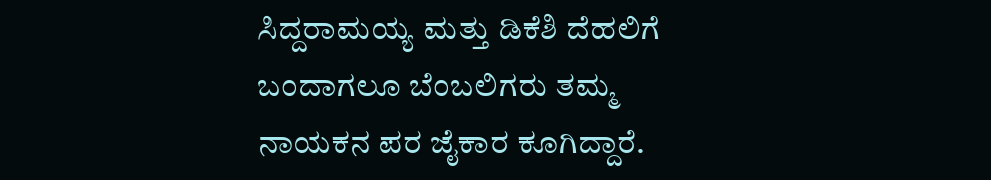ಸಿದ್ದರಾಮಯ್ಯ ಮತ್ತು ಡಿಕೆಶಿ ದೆಹಲಿಗೆ ಬಂದಾಗಲೂ ಬೆಂಬಲಿಗರು ತಮ್ಮ ನಾಯಕನ ಪರ ಜೈಕಾರ ಕೂಗಿದ್ದಾರೆ.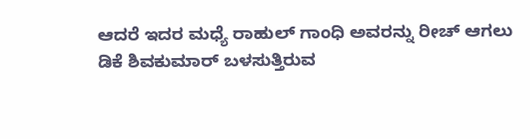ಆದರೆ ಇದರ ಮಧ್ಯೆ ರಾಹುಲ್ ಗಾಂಧಿ ಅವರನ್ನು ರೀಚ್ ಆಗಲು ಡಿಕೆ ಶಿವಕುಮಾರ್ ಬಳಸುತ್ತಿರುವ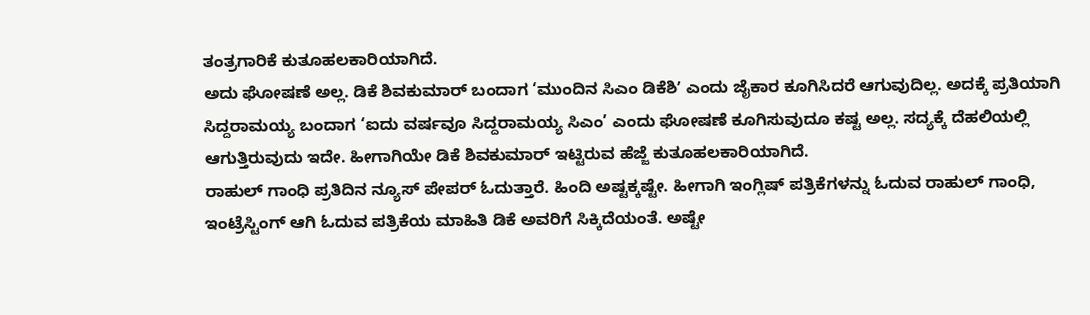ತಂತ್ರಗಾರಿಕೆ ಕುತೂಹಲಕಾರಿಯಾಗಿದೆ.
ಅದು ಘೋಷಣೆ ಅಲ್ಲ. ಡಿಕೆ ಶಿವಕುಮಾರ್ ಬಂದಾಗ ‘ಮುಂದಿನ ಸಿಎಂ ಡಿಕೆಶಿʼ ಎಂದು ಜೈಕಾರ ಕೂಗಿಸಿದರೆ ಆಗುವುದಿಲ್ಲ. ಅದಕ್ಕೆ ಪ್ರತಿಯಾಗಿ ಸಿದ್ದರಾಮಯ್ಯ ಬಂದಾಗ ‘ಐದು ವರ್ಷವೂ ಸಿದ್ದರಾಮಯ್ಯ ಸಿಎಂ’ ಎಂದು ಘೋಷಣೆ ಕೂಗಿಸುವುದೂ ಕಷ್ಟ ಅಲ್ಲ. ಸದ್ಯಕ್ಕೆ ದೆಹಲಿಯಲ್ಲಿ ಆಗುತ್ತಿರುವುದು ಇದೇ. ಹೀಗಾಗಿಯೇ ಡಿಕೆ ಶಿವಕುಮಾರ್ ಇಟ್ಟಿರುವ ಹೆಜ್ಜೆ ಕುತೂಹಲಕಾರಿಯಾಗಿದೆ.
ರಾಹುಲ್ ಗಾಂಧಿ ಪ್ರತಿದಿನ ನ್ಯೂಸ್ ಪೇಪರ್ ಓದುತ್ತಾರೆ. ಹಿಂದಿ ಅಷ್ಟಕ್ಕಷ್ಟೇ. ಹೀಗಾಗಿ ಇಂಗ್ಲಿಷ್ ಪತ್ರಿಕೆಗಳನ್ನು ಓದುವ ರಾಹುಲ್ ಗಾಂಧಿ, ಇಂಟ್ರೆಸ್ಟಿಂಗ್ ಆಗಿ ಓದುವ ಪತ್ರಿಕೆಯ ಮಾಹಿತಿ ಡಿಕೆ ಅವರಿಗೆ ಸಿಕ್ಕಿದೆಯಂತೆ. ಅಷ್ಟೇ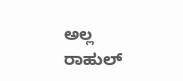ಅಲ್ಲ ರಾಹುಲ್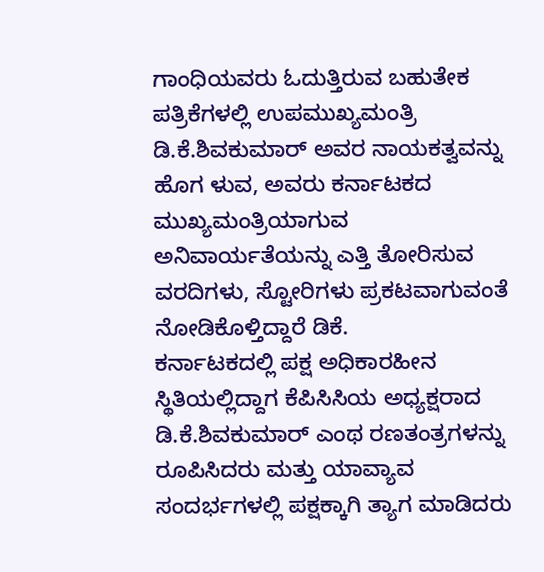ಗಾಂಧಿಯವರು ಓದುತ್ತಿರುವ ಬಹುತೇಕ ಪತ್ರಿಕೆಗಳಲ್ಲಿ ಉಪಮುಖ್ಯಮಂತ್ರಿ ಡಿ.ಕೆ.ಶಿವಕುಮಾರ್ ಅವರ ನಾಯಕತ್ವವನ್ನು ಹೊಗ ಳುವ, ಅವರು ಕರ್ನಾಟಕದ ಮುಖ್ಯಮಂತ್ರಿಯಾಗುವ ಅನಿವಾರ್ಯತೆಯನ್ನು ಎತ್ತಿ ತೋರಿಸುವ ವರದಿಗಳು, ಸ್ಟೋರಿಗಳು ಪ್ರಕಟವಾಗುವಂತೆ ನೋಡಿಕೊಳ್ತಿದ್ದಾರೆ ಡಿಕೆ.
ಕರ್ನಾಟಕದಲ್ಲಿ ಪಕ್ಷ ಅಧಿಕಾರಹೀನ ಸ್ಥಿತಿಯಲ್ಲಿದ್ದಾಗ ಕೆಪಿಸಿಸಿಯ ಅಧ್ಯಕ್ಷರಾದ ಡಿ.ಕೆ.ಶಿವಕುಮಾರ್ ಎಂಥ ರಣತಂತ್ರಗಳನ್ನು ರೂಪಿಸಿದರು ಮತ್ತು ಯಾವ್ಯಾವ ಸಂದರ್ಭಗಳಲ್ಲಿ ಪಕ್ಷಕ್ಕಾಗಿ ತ್ಯಾಗ ಮಾಡಿದರು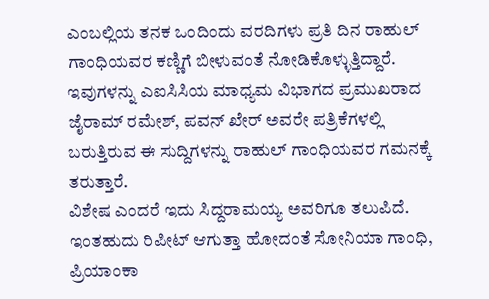ಎಂಬಲ್ಲಿಯ ತನಕ ಒಂದಿಂದು ವರದಿಗಳು ಪ್ರತಿ ದಿನ ರಾಹುಲ್ ಗಾಂಧಿಯವರ ಕಣ್ಣಿಗೆ ಬೀಳುವಂತೆ ನೋಡಿಕೊಳ್ಳುತ್ತಿದ್ದಾರೆ. ಇವುಗಳನ್ನು ಎಐಸಿಸಿಯ ಮಾಧ್ಯಮ ವಿಭಾಗದ ಪ್ರಮುಖರಾದ ಜೈರಾಮ್ ರಮೇಶ್, ಪವನ್ ಖೇರ್ ಅವರೇ ಪತ್ರಿಕೆಗಳಲ್ಲಿ ಬರುತ್ತಿರುವ ಈ ಸುದ್ದಿಗಳನ್ನು ರಾಹುಲ್ ಗಾಂಧಿಯವರ ಗಮನಕ್ಕೆ ತರುತ್ತಾರೆ.
ವಿಶೇಷ ಎಂದರೆ ಇದು ಸಿದ್ದರಾಮಯ್ಯ ಅವರಿಗೂ ತಲುಪಿದೆ. ಇಂತಹುದು ರಿಪೀಟ್ ಆಗುತ್ತಾ ಹೋದಂತೆ ಸೋನಿಯಾ ಗಾಂಧಿ, ಪ್ರಿಯಾಂಕಾ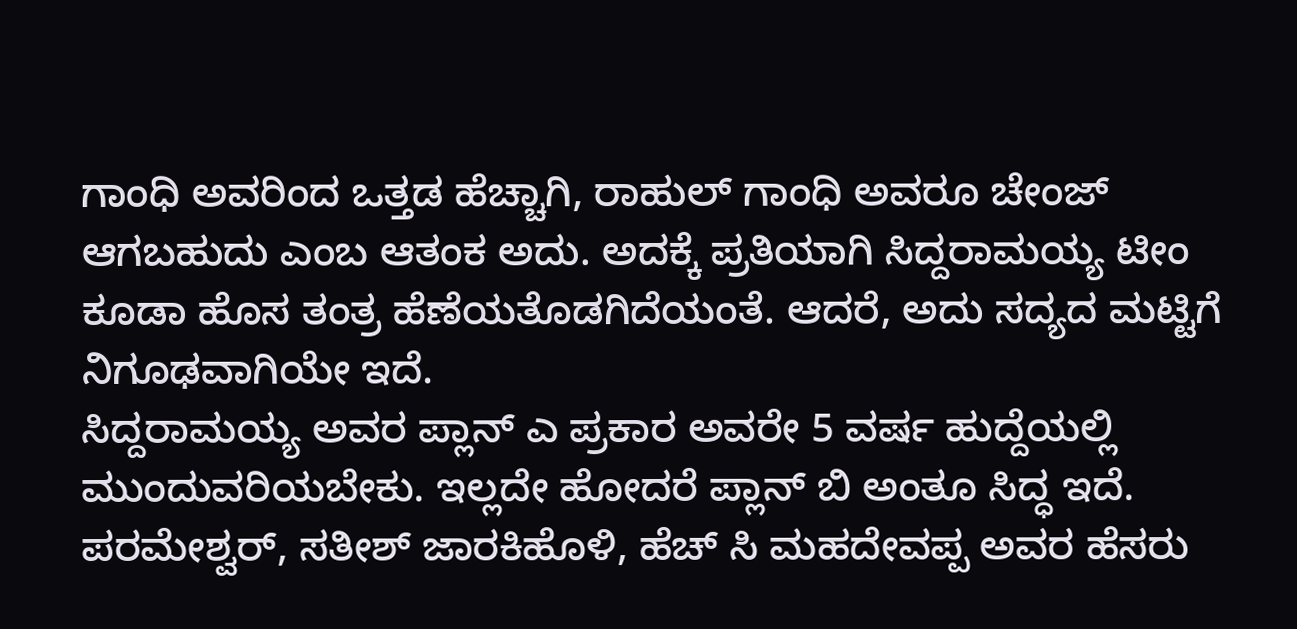ಗಾಂಧಿ ಅವರಿಂದ ಒತ್ತಡ ಹೆಚ್ಚಾಗಿ, ರಾಹುಲ್ ಗಾಂಧಿ ಅವರೂ ಚೇಂಜ್ ಆಗಬಹುದು ಎಂಬ ಆತಂಕ ಅದು. ಅದಕ್ಕೆ ಪ್ರತಿಯಾಗಿ ಸಿದ್ದರಾಮಯ್ಯ ಟೀಂ ಕೂಡಾ ಹೊಸ ತಂತ್ರ ಹೆಣೆಯತೊಡಗಿದೆಯಂತೆ. ಆದರೆ, ಅದು ಸದ್ಯದ ಮಟ್ಟಿಗೆ ನಿಗೂಢವಾಗಿಯೇ ಇದೆ.
ಸಿದ್ದರಾಮಯ್ಯ ಅವರ ಪ್ಲಾನ್ ಎ ಪ್ರಕಾರ ಅವರೇ 5 ವರ್ಷ ಹುದ್ದೆಯಲ್ಲಿ ಮುಂದುವರಿಯಬೇಕು. ಇಲ್ಲದೇ ಹೋದರೆ ಪ್ಲಾನ್ ಬಿ ಅಂತೂ ಸಿದ್ಧ ಇದೆ. ಪರಮೇಶ್ವರ್, ಸತೀಶ್ ಜಾರಕಿಹೊಳಿ, ಹೆಚ್ ಸಿ ಮಹದೇವಪ್ಪ ಅವರ ಹೆಸರು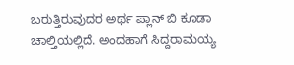ಬರುತ್ತಿರುವುದರ ಅರ್ಥ ಪ್ಲಾನ್ ಬಿ ಕೂಡಾ ಚಾಲ್ತಿಯಲ್ಲಿದೆ. ಅಂದಹಾಗೆ ಸಿದ್ದರಾಮಯ್ಯ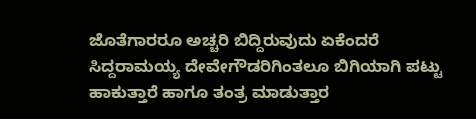ಜೊತೆಗಾರರೂ ಅಚ್ಚರಿ ಬಿದ್ದಿರುವುದು ಏಕೆಂದರೆ ಸಿದ್ದರಾಮಯ್ಯ ದೇವೇಗೌಡರಿಗಿಂತಲೂ ಬಿಗಿಯಾಗಿ ಪಟ್ಟು ಹಾಕುತ್ತಾರೆ ಹಾಗೂ ತಂತ್ರ ಮಾಡುತ್ತಾರ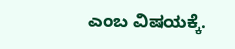ಎಂಬ ವಿಷಯಕ್ಕೆ.